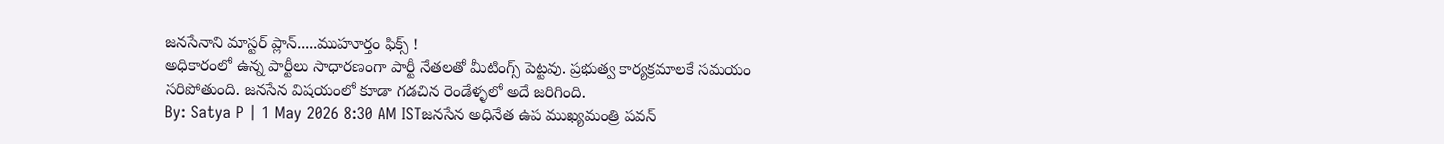జనసేనాని మాస్టర్ ప్లాన్.....ముహూర్తం ఫిక్స్ !
అధికారంలో ఉన్న పార్టీలు సాధారణంగా పార్టీ నేతలతో మీటింగ్స్ పెట్టవు. ప్రభుత్వ కార్యక్రమాలకే సమయం సరిపోతుంది. జనసేన విషయంలో కూడా గడచిన రెండేళ్ళలో అదే జరిగింది.
By: Satya P | 1 May 2026 8:30 AM ISTజనసేన అధినేత ఉప ముఖ్యమంత్రి పవన్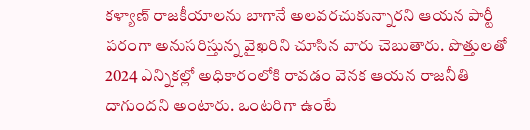కళ్యాణ్ రాజకీయాలను బాగానే అలవరచుకున్నారని ఆయన పార్టీ పరంగా అనుసరిస్తున్న వైఖరిని చూసిన వారు చెబుతారు. పొత్తులతో 2024 ఎన్నికల్లో అధికారంలోకి రావడం వెనక ఆయన రాజనీతి దాగుందని అంటారు. ఒంటరిగా ఉంటే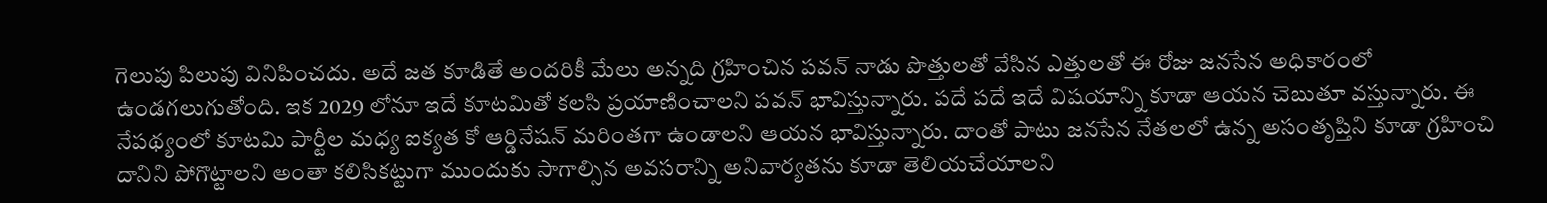గెలుపు పిలుపు వినిపించదు. అదే జత కూడితే అందరికీ మేలు అన్నది గ్రహించిన పవన్ నాడు పొత్తులతో వేసిన ఎత్తులతో ఈ రోజు జనసేన అధికారంలో ఉండగలుగుతోంది. ఇక 2029 లోనూ ఇదే కూటమితో కలసి ప్రయాణించాలని పవన్ భావిస్తున్నారు. పదే పదే ఇదే విషయాన్ని కూడా ఆయన చెబుతూ వస్తున్నారు. ఈ నేపథ్యంలో కూటమి పార్టీల మధ్య ఐక్యత కో ఆర్డినేషన్ మరింతగా ఉండాలని ఆయన భావిస్తున్నారు. దాంతో పాటు జనసేన నేతలలో ఉన్న అసంతృప్తిని కూడా గ్రహించి దానిని పోగొట్టాలని అంతా కలిసికట్టుగా ముందుకు సాగాల్సిన అవసరాన్ని అనివార్యతను కూడా తెలియచేయాలని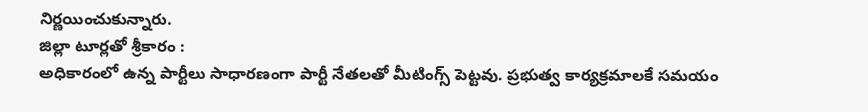నిర్ణయించుకున్నారు.
జిల్లా టూర్లతో శ్రీకారం :
అధికారంలో ఉన్న పార్టీలు సాధారణంగా పార్టీ నేతలతో మీటింగ్స్ పెట్టవు. ప్రభుత్వ కార్యక్రమాలకే సమయం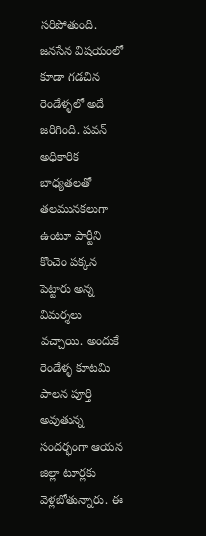సరిపోతుంది. జనసేన విషయంలో కూడా గడచిన రెండేళ్ళలో అదే జరిగింది. పవన్ అధికారిక బాధ్యతలతో తలమునకలుగా ఉంటూ పార్టీని కొంచెం పక్కన పెట్టారు అన్న విమర్శలు వచ్చాయి. అందుకే రెండేళ్ళ కూటమి పాలన పూర్తి అవుతున్న సందర్భంగా ఆయన జిల్లా టూర్లకు వెళ్లబోతున్నారు. ఈ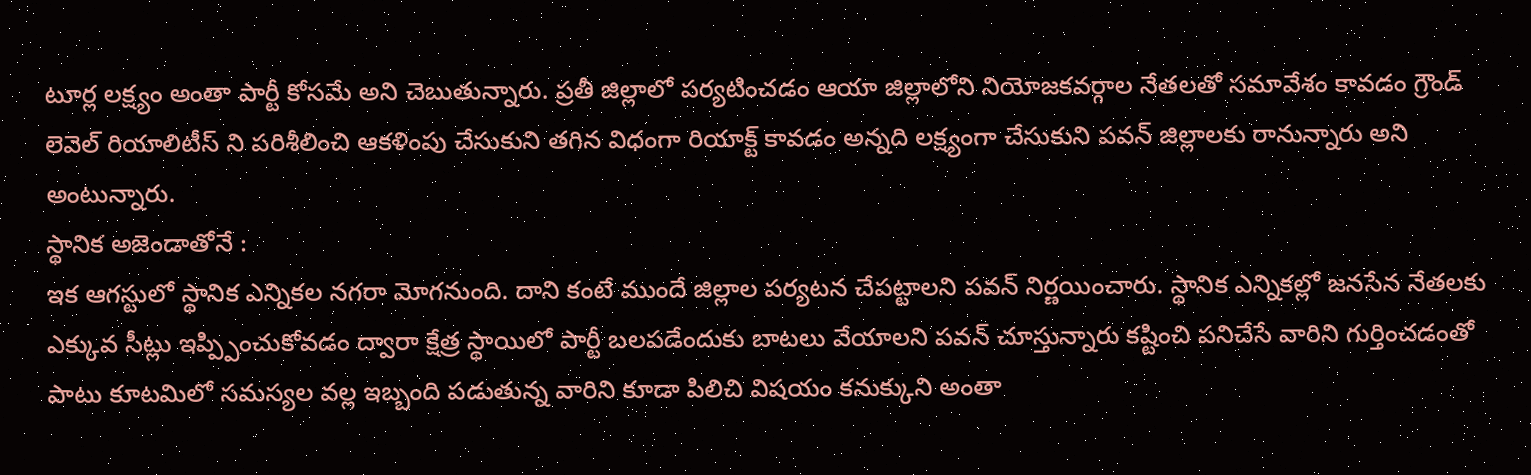టూర్ల లక్ష్యం అంతా పార్టీ కోసమే అని చెబుతున్నారు. ప్రతీ జిల్లాలో పర్యటించడం ఆయా జిల్లాలోని నియోజకవర్గాల నేతలతో సమావేశం కావడం గ్రౌండ్ లెవెల్ రియాలిటీస్ ని పరిశీలించి ఆకళింపు చేసుకుని తగిన విధంగా రియాక్ట్ కావడం అన్నది లక్ష్యంగా చేసుకుని పవన్ జిల్లాలకు రానున్నారు అని అంటున్నారు.
స్థానిక అజెండాతోనే :
ఇక ఆగస్టులో స్థానిక ఎన్నికల నగరా మోగనుంది. దాని కంటే ముందే జిల్లాల పర్యటన చేపట్టాలని పవన్ నిర్ణయించారు. స్థానిక ఎన్నికల్లో జనసేన నేతలకు ఎక్కువ సీట్లు ఇప్ప్పించుకోవడం ద్వారా క్షేత్ర స్థాయిలో పార్టీ బలపడేందుకు బాటలు వేయాలని పవన్ చూస్తున్నారు కష్టించి పనిచేసే వారిని గుర్తించడంతో పాటు కూటమిలో సమస్యల వల్ల ఇబ్బంది పడుతున్న వారిని కూడా పిలిచి విషయం కనుక్కుని అంతా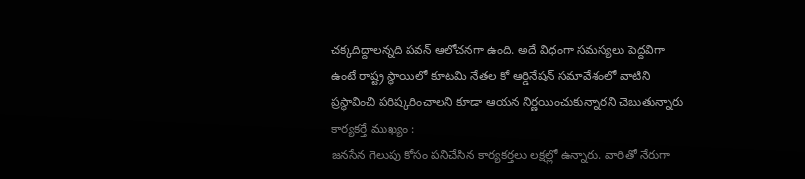చక్కదిద్దాలన్నది పవన్ ఆలోచనగా ఉంది. అదే విధంగా సమస్యలు పెద్దవిగా ఉంటే రాష్ట్ర స్థాయిలో కూటమి నేతల కో ఆర్డినేషన్ సమావేశంలో వాటిని ప్రస్థావించి పరిష్కరించాలని కూడా ఆయన నిర్ణయించుకున్నారని చెబుతున్నారు
కార్యకర్తే ముఖ్యం :
జనసేన గెలుపు కోసం పనిచేసిన కార్యకర్తలు లక్షల్లో ఉన్నారు. వారితో నేరుగా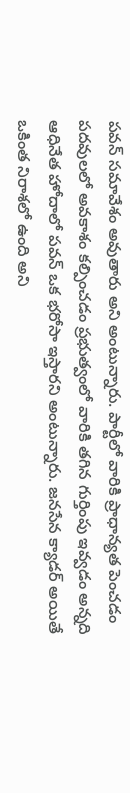పవన్ సమావేశం అవుతారు అని అంటున్నారు. పార్టీలో వారికి ప్రాధాన్యత పెంచడం పదవులలో అవకాశం కల్పించడం ప్రభుత్వంలో వారికి తగిన గుర్తింపు ఇవ్వడం అన్నది ఆధినేత హోదాలో పవన్ ఒక భరోసా ఇస్తారని అంటున్నారు. జనసేన క్యాడర్ అయితే ఒకింత నిరాశలో ఉంది అని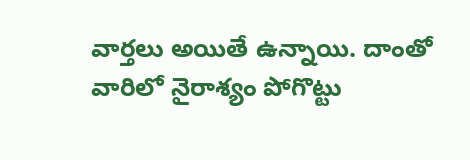వార్తలు అయితే ఉన్నాయి. దాంతో వారిలో నైరాశ్యం పోగొట్టు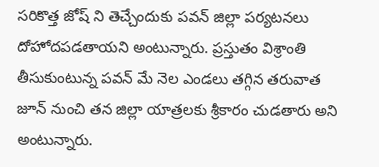సరికొత్త జోష్ ని తెచ్చేందుకు పవన్ జిల్లా పర్యటనలు దోహోదపడతాయని అంటున్నారు. ప్రస్తుతం విశ్రాంతి తీసుకుంటున్న పవన్ మే నెల ఎండలు తగ్గిన తరువాత జూన్ నుంచి తన జిల్లా యాత్రలకు శ్రీకారం చుడతారు అని అంటున్నారు.